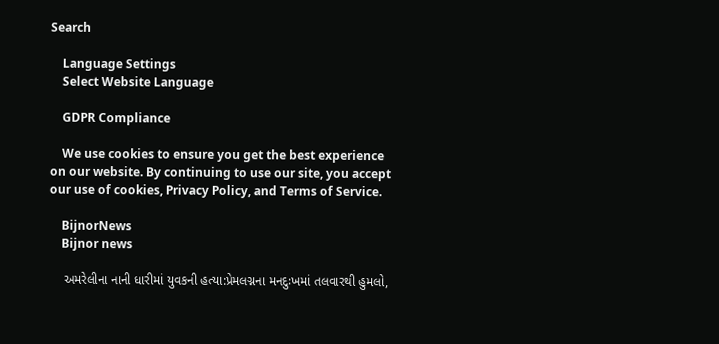Search

    Language Settings
    Select Website Language

    GDPR Compliance

    We use cookies to ensure you get the best experience on our website. By continuing to use our site, you accept our use of cookies, Privacy Policy, and Terms of Service.

    BijnorNews
    Bijnor news

    અમરેલીના નાની ધારીમાં યુવકની હત્યા:પ્રેમલગ્નના મનદુઃખમાં તલવારથી હુમલો,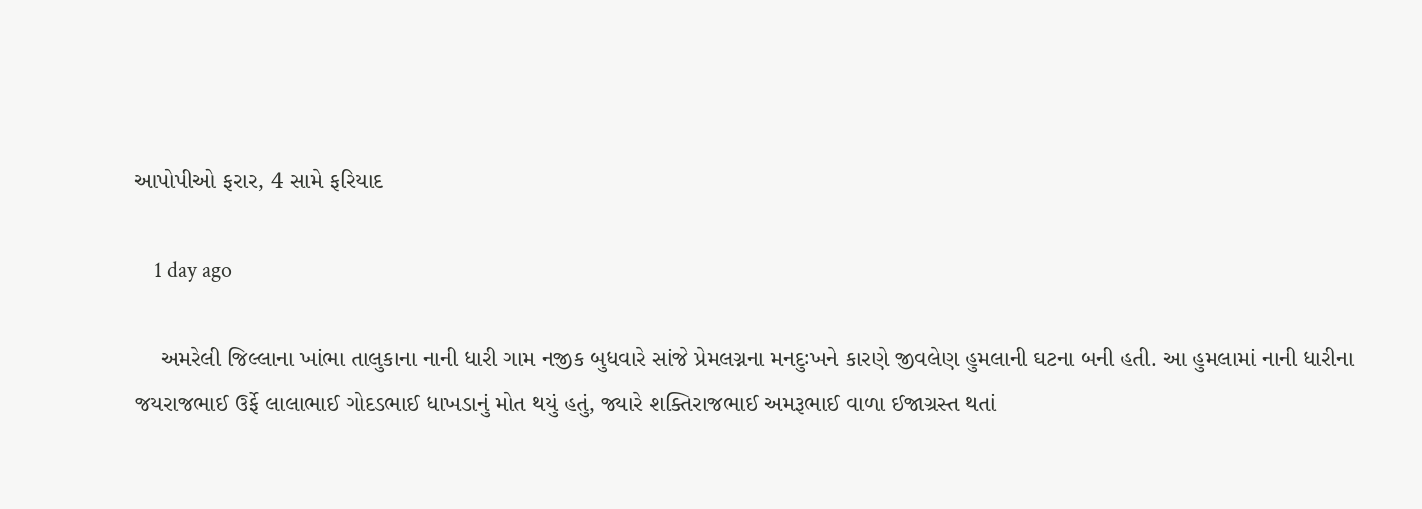આપોપીઓ ફરાર, 4 સામે ફરિયાદ

    1 day ago

    અમરેલી જિલ્લાના ખાંભા તાલુકાના નાની ધારી ગામ નજીક બુધવારે સાંજે પ્રેમલગ્નના મનદુઃખને કારણે જીવલેણ હુમલાની ઘટના બની હતી. આ હુમલામાં નાની ધારીના જયરાજભાઈ ઉર્ફે લાલાભાઈ ગોદડભાઈ ધાખડાનું મોત થયું હતું, જ્યારે શક્તિરાજભાઈ અમરૂભાઈ વાળા ઈજાગ્રસ્ત થતાં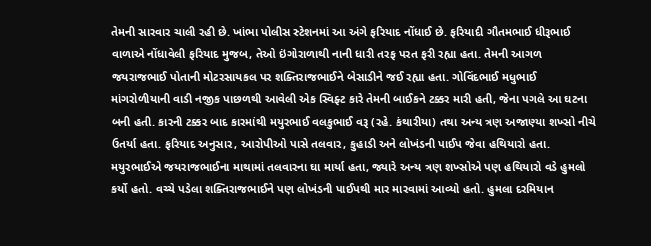તેમની સારવાર ચાલી રહી છે. ખાંભા પોલીસ સ્ટેશનમાં આ અંગે ફરિયાદ નોંધાઈ છે. ફરિયાદી ગૌતમભાઈ ધીરૂભાઈ વાળાએ નોંધાવેલી ફરિયાદ મુજબ, તેઓ ઇંગોરાળાથી નાની ધારી તરફ પરત ફરી રહ્યા હતા. તેમની આગળ જયરાજભાઈ પોતાની મોટરસાયકલ પર શક્તિરાજભાઈને બેસાડીને જઈ રહ્યા હતા. ગોવિંદભાઈ મધુભાઈ માંગરોળીયાની વાડી નજીક પાછળથી આવેલી એક સ્વિફ્ટ કારે તેમની બાઈકને ટક્કર મારી હતી, જેના પગલે આ ઘટના બની હતી. કારની ટક્કર બાદ કારમાંથી મયુરભાઈ વલકુભાઈ વરૂ (રહે. કંથારીયા) તથા અન્ય ત્રણ અજાણ્યા શખ્સો નીચે ઉતર્યા હતા. ફરિયાદ અનુસાર, આરોપીઓ પાસે તલવાર, કુહાડી અને લોખંડની પાઈપ જેવા હથિયારો હતા. મયુરભાઈએ જયરાજભાઈના માથામાં તલવારના ઘા માર્યા હતા, જ્યારે અન્ય ત્રણ શખ્સોએ પણ હથિયારો વડે હુમલો કર્યો હતો. વચ્ચે પડેલા શક્તિરાજભાઈને પણ લોખંડની પાઈપથી માર મારવામાં આવ્યો હતો. હુમલા દરમિયાન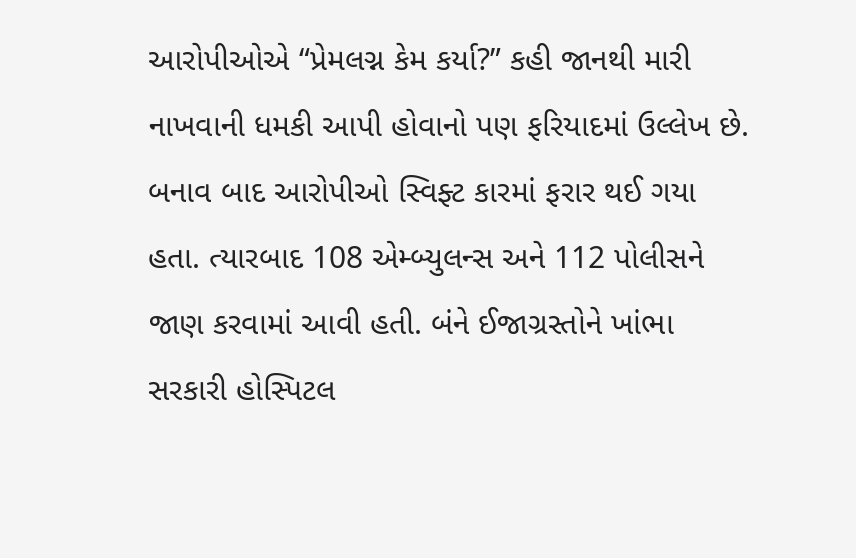આરોપીઓએ “પ્રેમલગ્ન કેમ કર્યા?” કહી જાનથી મારી નાખવાની ધમકી આપી હોવાનો પણ ફરિયાદમાં ઉલ્લેખ છે. બનાવ બાદ આરોપીઓ સ્વિફ્ટ કારમાં ફરાર થઈ ગયા હતા. ત્યારબાદ 108 એમ્બ્યુલન્સ અને 112 પોલીસને જાણ કરવામાં આવી હતી. બંને ઈજાગ્રસ્તોને ખાંભા સરકારી હોસ્પિટલ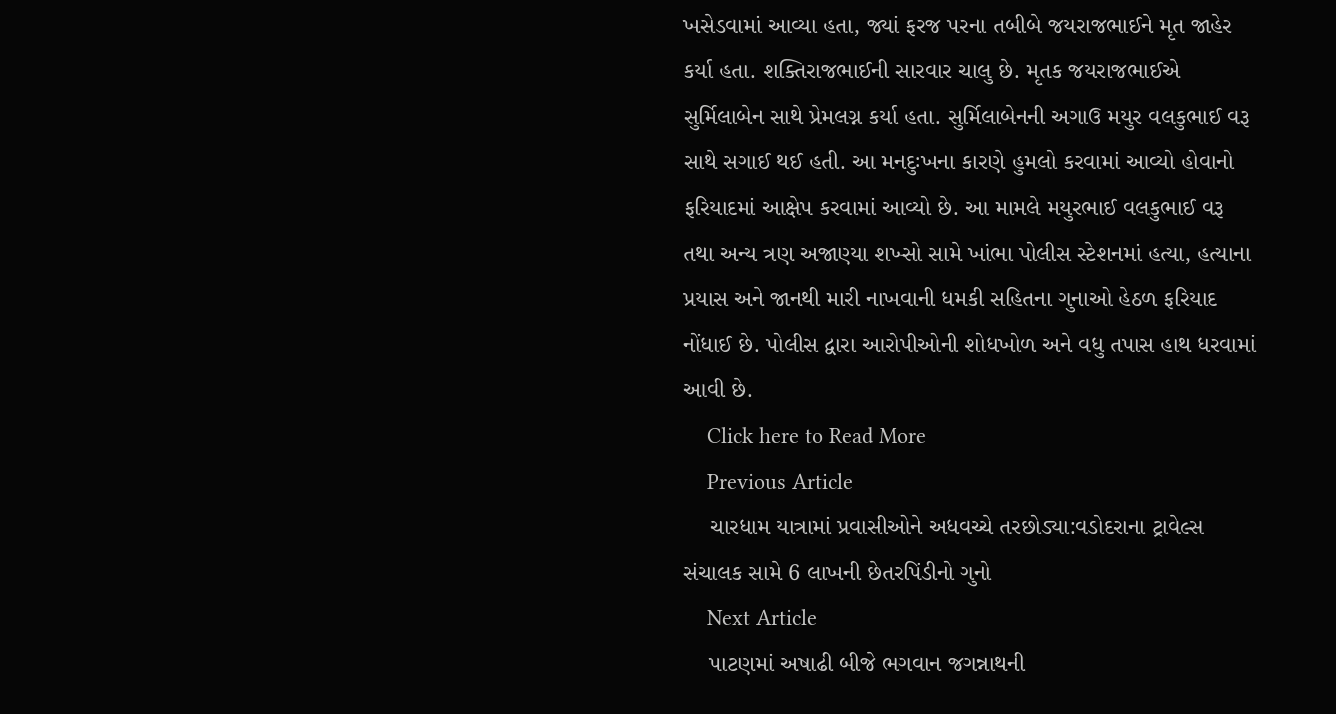ખસેડવામાં આવ્યા હતા, જ્યાં ફરજ પરના તબીબે જયરાજભાઈને મૃત જાહેર કર્યા હતા. શક્તિરાજભાઈની સારવાર ચાલુ છે. મૃતક જયરાજભાઈએ સુર્મિલાબેન સાથે પ્રેમલગ્ન કર્યા હતા. સુર્મિલાબેનની અગાઉ મયુર વલકુભાઈ વરૂ સાથે સગાઈ થઈ હતી. આ મનદુઃખના કારણે હુમલો કરવામાં આવ્યો હોવાનો ફરિયાદમાં આક્ષેપ કરવામાં આવ્યો છે. આ મામલે મયુરભાઈ વલકુભાઈ વરૂ તથા અન્ય ત્રણ અજાણ્યા શખ્સો સામે ખાંભા પોલીસ સ્ટેશનમાં હત્યા, હત્યાના પ્રયાસ અને જાનથી મારી નાખવાની ધમકી સહિતના ગુનાઓ હેઠળ ફરિયાદ નોંધાઈ છે. પોલીસ દ્વારા આરોપીઓની શોધખોળ અને વધુ તપાસ હાથ ધરવામાં આવી છે.
    Click here to Read More
    Previous Article
    ચારધામ યાત્રામાં પ્રવાસીઓને અધવચ્ચે તરછોડ્યા:વડોદરાના ટ્રાવેલ્સ સંચાલક સામે 6 લાખની છેતરપિંડીનો ગુનો
    Next Article
    પાટણમાં અષાઢી બીજે ભગવાન જગન્નાથની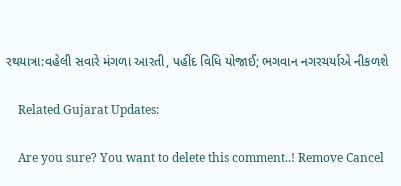રથયાત્રા:વહેલી સવારે મંગળા આરતી, પહીંદ વિધિ યોજાઈ; ભગવાન નગરચર્યાએ નીકળશે

    Related Gujarat Updates:

    Are you sure? You want to delete this comment..! Remove Cancel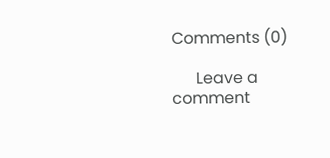Comments (0)

      Leave a comment